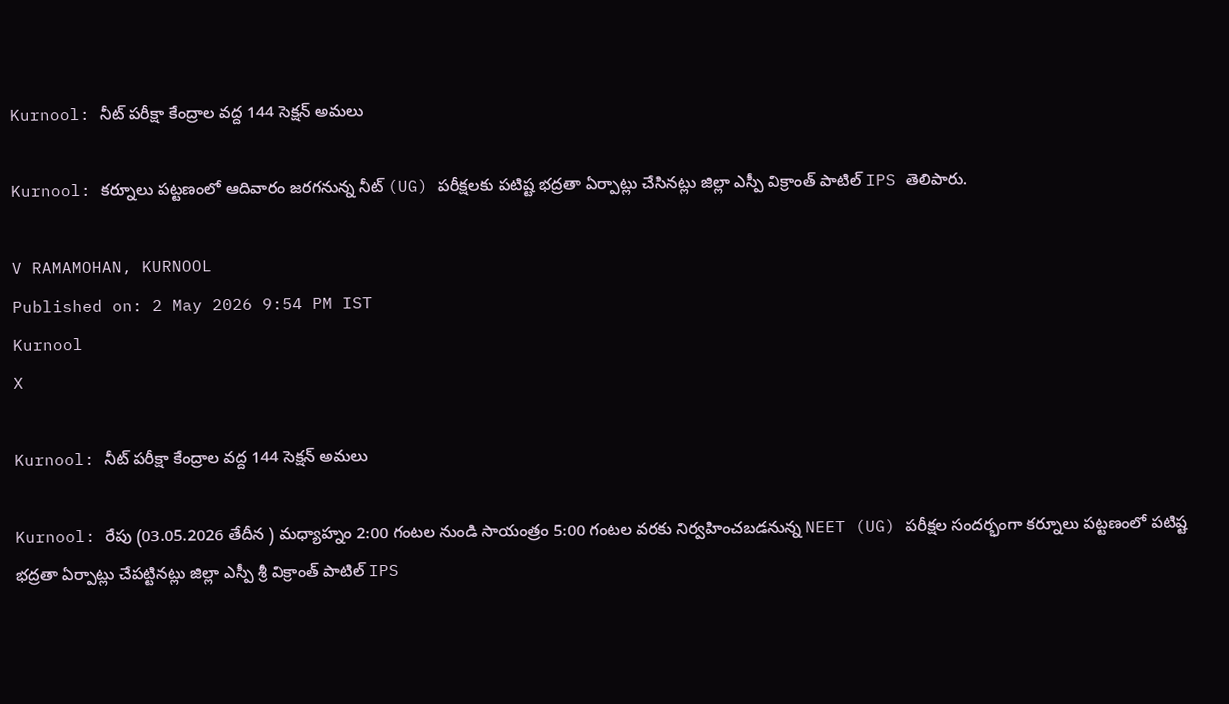Kurnool: నీట్ పరీక్షా కేంద్రాల వద్ద 144 సెక్షన్ అమలు

Kurnool: కర్నూలు పట్టణంలో ఆదివారం జరగనున్న నీట్ (UG) పరీక్షలకు పటిష్ట భద్రతా ఏర్పాట్లు చేసినట్లు జిల్లా ఎస్పీ విక్రాంత్ పాటిల్ IPS తెలిపారు.

V RAMAMOHAN, KURNOOL
Published on: 2 May 2026 9:54 PM IST
Kurnool
X

Kurnool: నీట్ పరీక్షా కేంద్రాల వద్ద 144 సెక్షన్ అమలు

Kurnool: రేపు (03.05.2026 తేదీన ) మధ్యాహ్నం 2:00 గంటల నుండి సాయంత్రం 5:00 గంటల వరకు నిర్వహించబడనున్న NEET (UG) పరీక్షల సందర్భంగా కర్నూలు పట్టణంలో పటిష్ట భద్రతా ఏర్పాట్లు చేపట్టినట్లు జిల్లా ఎస్పీ శ్రీ విక్రాంత్ పాటిల్ IPS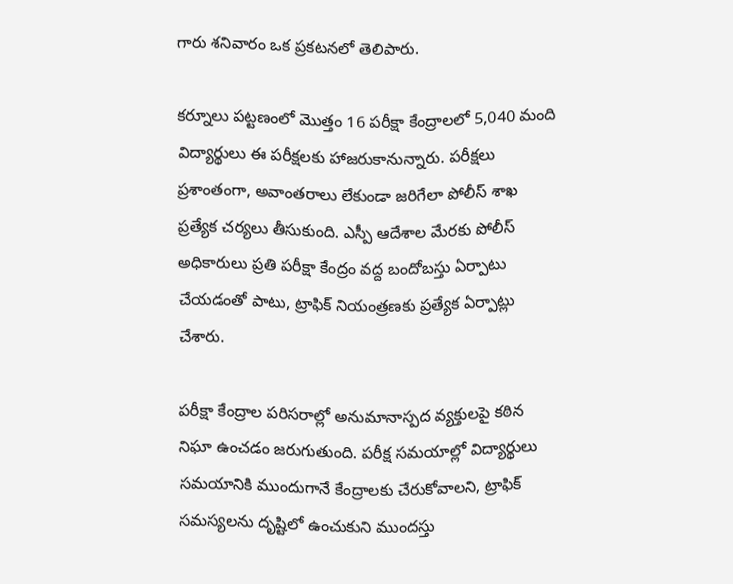గారు శనివారం ఒక ప్రకటనలో తెలిపారు.

కర్నూలు పట్టణంలో మొత్తం 16 పరీక్షా కేంద్రాలలో 5,040 మంది విద్యార్థులు ఈ పరీక్షలకు హాజరుకానున్నారు. పరీక్షలు ప్రశాంతంగా, అవాంతరాలు లేకుండా జరిగేలా పోలీస్ శాఖ ప్రత్యేక చర్యలు తీసుకుంది. ఎస్పీ ఆదేశాల మేరకు పోలీస్ అధికారులు ప్రతి పరీక్షా కేంద్రం వద్ద బందోబస్తు ఏర్పాటు చేయడంతో పాటు, ట్రాఫిక్ నియంత్రణకు ప్రత్యేక ఏర్పాట్లు చేశారు.

పరీక్షా కేంద్రాల పరిసరాల్లో అనుమానాస్పద వ్యక్తులపై కఠిన నిఘా ఉంచడం జరుగుతుంది. పరీక్ష సమయాల్లో విద్యార్థులు సమయానికి ముందుగానే కేంద్రాలకు చేరుకోవాలని, ట్రాఫిక్ సమస్యలను దృష్టిలో ఉంచుకుని ముందస్తు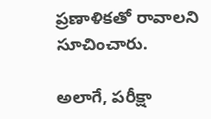ప్రణాళికతో రావాలని సూచించారు.

అలాగే, పరీక్షా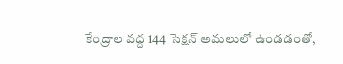కేంద్రాల వద్ద 144 సెక్షన్ అమలులో ఉండడంతో,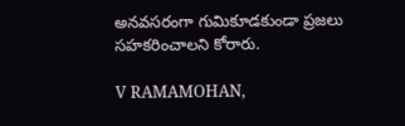అనవసరంగా గుమికూడకుండా ప్రజలు సహకరించాలని కోరారు.

V RAMAMOHAN,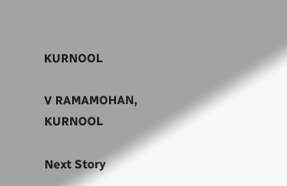KURNOOL

V RAMAMOHAN, KURNOOL

Next Story